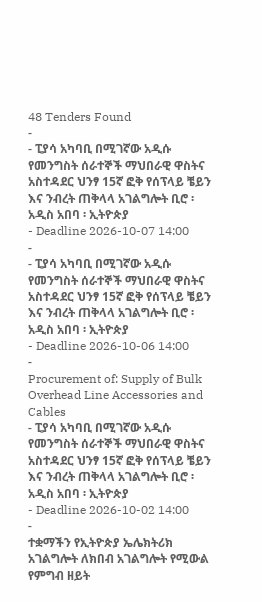48 Tenders Found
-
- ፒያሳ አካባቢ በሚገኛው አዲሱ የመንግስት ሰራተኞች ማህበራዊ ዋስትና አስተዳደር ህንፃ 15ኛ ፎቅ የሰፕላይ ቼይን እና ንብረት ጠቅላላ አገልግሎት ቢሮ ፡ አዲስ አበባ ፡ ኢትዮጵያ
- Deadline 2026-10-07 14:00
-
- ፒያሳ አካባቢ በሚገኛው አዲሱ የመንግስት ሰራተኞች ማህበራዊ ዋስትና አስተዳደር ህንፃ 15ኛ ፎቅ የሰፕላይ ቼይን እና ንብረት ጠቅላላ አገልግሎት ቢሮ ፡ አዲስ አበባ ፡ ኢትዮጵያ
- Deadline 2026-10-06 14:00
-
Procurement of: Supply of Bulk Overhead Line Accessories and Cables
- ፒያሳ አካባቢ በሚገኛው አዲሱ የመንግስት ሰራተኞች ማህበራዊ ዋስትና አስተዳደር ህንፃ 15ኛ ፎቅ የሰፕላይ ቼይን እና ንብረት ጠቅላላ አገልግሎት ቢሮ ፡ አዲስ አበባ ፡ ኢትዮጵያ
- Deadline 2026-10-02 14:00
-
ተቋማችን የኢትዮጵያ ኤሌክትሪክ አገልግሎት ለክበብ አገልግሎት የሚውል የምግብ ዘይት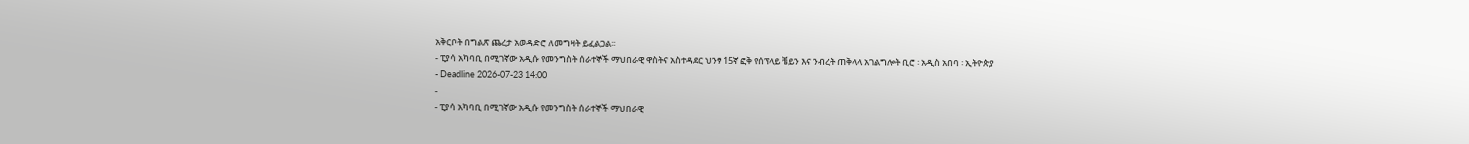አቅርቦት በግልጽ ጨረታ አወዳድሮ ለመግዛት ይፈልጋል፡፡
- ፒያሳ አካባቢ በሚገኛው አዲሱ የመንግስት ሰራተኞች ማህበራዊ ዋስትና አስተዳደር ህንፃ 15ኛ ፎቅ የሰፕላይ ቼይን እና ንብረት ጠቅላላ አገልግሎት ቢሮ ፡ አዲስ አበባ ፡ ኢትዮጵያ
- Deadline 2026-07-23 14:00
-
- ፒያሳ አካባቢ በሚገኛው አዲሱ የመንግስት ሰራተኞች ማህበራዊ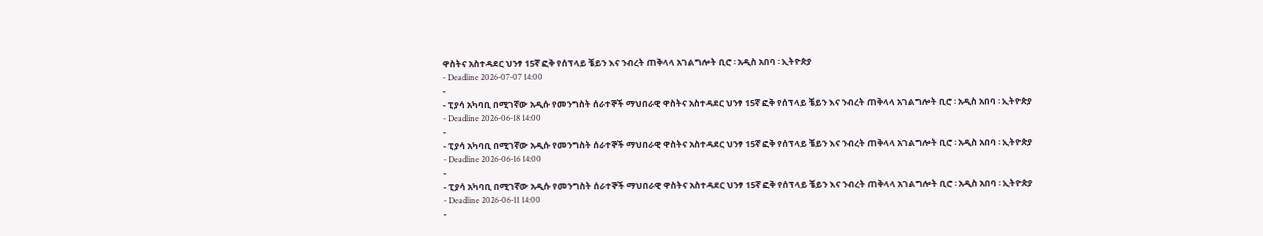ዋስትና አስተዳደር ህንፃ 15ኛ ፎቅ የሰፕላይ ቼይን እና ንብረት ጠቅላላ አገልግሎት ቢሮ ፡ አዲስ አበባ ፡ ኢትዮጵያ
- Deadline 2026-07-07 14:00
-
- ፒያሳ አካባቢ በሚገኛው አዲሱ የመንግስት ሰራተኞች ማህበራዊ ዋስትና አስተዳደር ህንፃ 15ኛ ፎቅ የሰፕላይ ቼይን እና ንብረት ጠቅላላ አገልግሎት ቢሮ ፡ አዲስ አበባ ፡ ኢትዮጵያ
- Deadline 2026-06-18 14:00
-
- ፒያሳ አካባቢ በሚገኛው አዲሱ የመንግስት ሰራተኞች ማህበራዊ ዋስትና አስተዳደር ህንፃ 15ኛ ፎቅ የሰፕላይ ቼይን እና ንብረት ጠቅላላ አገልግሎት ቢሮ ፡ አዲስ አበባ ፡ ኢትዮጵያ
- Deadline 2026-06-16 14:00
-
- ፒያሳ አካባቢ በሚገኛው አዲሱ የመንግስት ሰራተኞች ማህበራዊ ዋስትና አስተዳደር ህንፃ 15ኛ ፎቅ የሰፕላይ ቼይን እና ንብረት ጠቅላላ አገልግሎት ቢሮ ፡ አዲስ አበባ ፡ ኢትዮጵያ
- Deadline 2026-06-11 14:00
-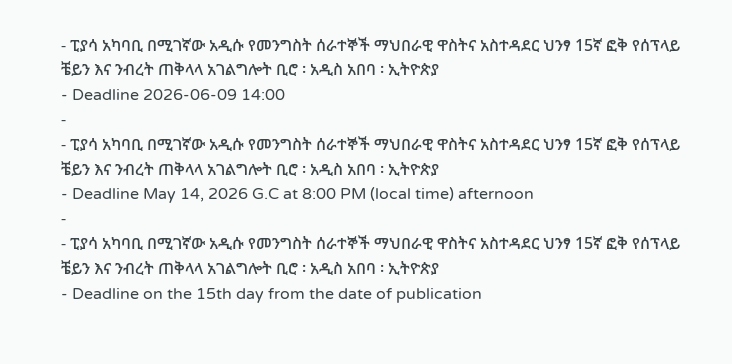- ፒያሳ አካባቢ በሚገኛው አዲሱ የመንግስት ሰራተኞች ማህበራዊ ዋስትና አስተዳደር ህንፃ 15ኛ ፎቅ የሰፕላይ ቼይን እና ንብረት ጠቅላላ አገልግሎት ቢሮ ፡ አዲስ አበባ ፡ ኢትዮጵያ
- Deadline 2026-06-09 14:00
-
- ፒያሳ አካባቢ በሚገኛው አዲሱ የመንግስት ሰራተኞች ማህበራዊ ዋስትና አስተዳደር ህንፃ 15ኛ ፎቅ የሰፕላይ ቼይን እና ንብረት ጠቅላላ አገልግሎት ቢሮ ፡ አዲስ አበባ ፡ ኢትዮጵያ
- Deadline May 14, 2026 G.C at 8:00 PM (local time) afternoon
-
- ፒያሳ አካባቢ በሚገኛው አዲሱ የመንግስት ሰራተኞች ማህበራዊ ዋስትና አስተዳደር ህንፃ 15ኛ ፎቅ የሰፕላይ ቼይን እና ንብረት ጠቅላላ አገልግሎት ቢሮ ፡ አዲስ አበባ ፡ ኢትዮጵያ
- Deadline on the 15th day from the date of publication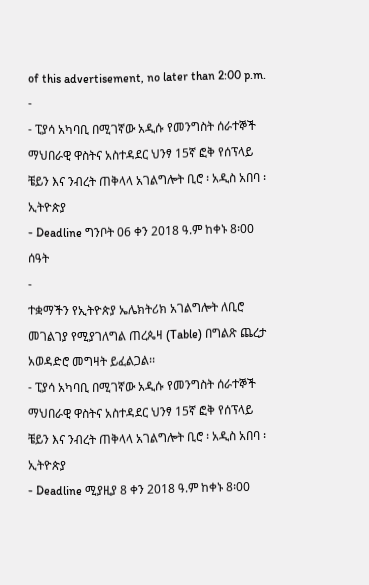of this advertisement, no later than 2:00 p.m.
-
- ፒያሳ አካባቢ በሚገኛው አዲሱ የመንግስት ሰራተኞች ማህበራዊ ዋስትና አስተዳደር ህንፃ 15ኛ ፎቅ የሰፕላይ ቼይን እና ንብረት ጠቅላላ አገልግሎት ቢሮ ፡ አዲስ አበባ ፡ ኢትዮጵያ
- Deadline ግንቦት 06 ቀን 2018 ዓ.ም ከቀኑ 8፡00 ሰዓት
-
ተቋማችን የኢትዮጵያ ኤሌክትሪክ አገልግሎት ለቢሮ መገልገያ የሚያገለግል ጠረጴዛ (Table) በግልጽ ጨረታ አወዳድሮ መግዛት ይፈልጋል፡፡
- ፒያሳ አካባቢ በሚገኛው አዲሱ የመንግስት ሰራተኞች ማህበራዊ ዋስትና አስተዳደር ህንፃ 15ኛ ፎቅ የሰፕላይ ቼይን እና ንብረት ጠቅላላ አገልግሎት ቢሮ ፡ አዲስ አበባ ፡ ኢትዮጵያ
- Deadline ሚያዚያ 8 ቀን 2018 ዓ.ም ከቀኑ 8፡00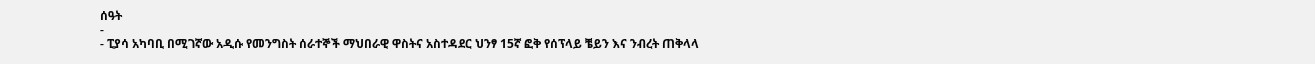ሰዓት
-
- ፒያሳ አካባቢ በሚገኛው አዲሱ የመንግስት ሰራተኞች ማህበራዊ ዋስትና አስተዳደር ህንፃ 15ኛ ፎቅ የሰፕላይ ቼይን እና ንብረት ጠቅላላ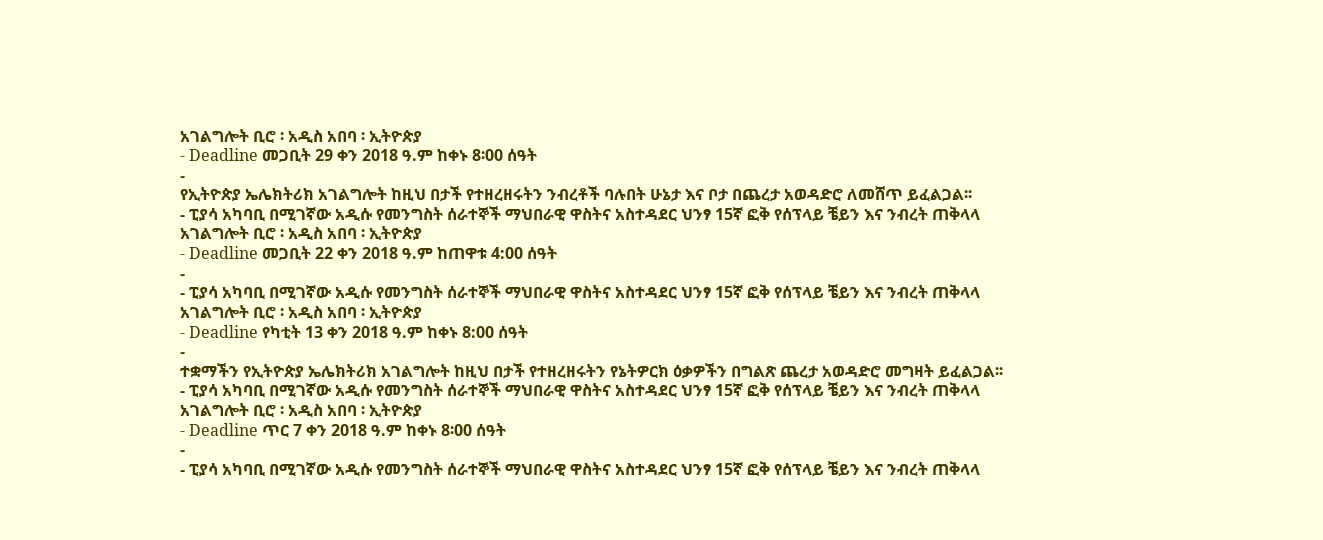አገልግሎት ቢሮ ፡ አዲስ አበባ ፡ ኢትዮጵያ
- Deadline መጋቢት 29 ቀን 2018 ዓ.ም ከቀኑ 8፡00 ሰዓት
-
የኢትዮጵያ ኤሌክትሪክ አገልግሎት ከዚህ በታች የተዘረዘሩትን ንብረቶች ባሉበት ሁኔታ እና ቦታ በጨረታ አወዳድሮ ለመሸጥ ይፈልጋል፡፡
- ፒያሳ አካባቢ በሚገኛው አዲሱ የመንግስት ሰራተኞች ማህበራዊ ዋስትና አስተዳደር ህንፃ 15ኛ ፎቅ የሰፕላይ ቼይን እና ንብረት ጠቅላላ አገልግሎት ቢሮ ፡ አዲስ አበባ ፡ ኢትዮጵያ
- Deadline መጋቢት 22 ቀን 2018 ዓ.ም ከጠዋቱ 4:00 ሰዓት
-
- ፒያሳ አካባቢ በሚገኛው አዲሱ የመንግስት ሰራተኞች ማህበራዊ ዋስትና አስተዳደር ህንፃ 15ኛ ፎቅ የሰፕላይ ቼይን እና ንብረት ጠቅላላ አገልግሎት ቢሮ ፡ አዲስ አበባ ፡ ኢትዮጵያ
- Deadline የካቲት 13 ቀን 2018 ዓ.ም ከቀኑ 8:00 ሰዓት
-
ተቋማችን የኢትዮጵያ ኤሌክትሪክ አገልግሎት ከዚህ በታች የተዘረዘሩትን የኔትዎርክ ዕቃዎችን በግልጽ ጨረታ አወዳድሮ መግዛት ይፈልጋል፡፡
- ፒያሳ አካባቢ በሚገኛው አዲሱ የመንግስት ሰራተኞች ማህበራዊ ዋስትና አስተዳደር ህንፃ 15ኛ ፎቅ የሰፕላይ ቼይን እና ንብረት ጠቅላላ አገልግሎት ቢሮ ፡ አዲስ አበባ ፡ ኢትዮጵያ
- Deadline ጥር 7 ቀን 2018 ዓ.ም ከቀኑ 8፡00 ሰዓት
-
- ፒያሳ አካባቢ በሚገኛው አዲሱ የመንግስት ሰራተኞች ማህበራዊ ዋስትና አስተዳደር ህንፃ 15ኛ ፎቅ የሰፕላይ ቼይን እና ንብረት ጠቅላላ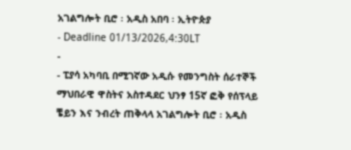አገልግሎት ቢሮ ፡ አዲስ አበባ ፡ ኢትዮጵያ
- Deadline 01/13/2026,4:30LT
-
- ፒያሳ አካባቢ በሚገኛው አዲሱ የመንግስት ሰራተኞች ማህበራዊ ዋስትና አስተዳደር ህንፃ 15ኛ ፎቅ የሰፕላይ ቼይን እና ንብረት ጠቅላላ አገልግሎት ቢሮ ፡ አዲስ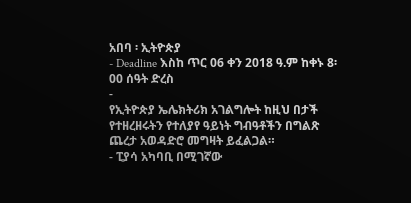አበባ ፡ ኢትዮጵያ
- Deadline እስከ ጥር 06 ቀን 2018 ዓ.ም ከቀኑ 8፡00 ሰዓት ድረስ
-
የኢትዮጵያ ኤሌክትሪክ አገልግሎት ከዚህ በታች የተዘረዘሩትን የተለያየ ዓይነት ግብዓቶችን በግልጽ ጨረታ አወዳድሮ መግዛት ይፈልጋል።
- ፒያሳ አካባቢ በሚገኛው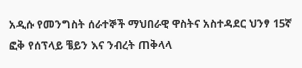አዲሱ የመንግስት ሰራተኞች ማህበራዊ ዋስትና አስተዳደር ህንፃ 15ኛ ፎቅ የሰፕላይ ቼይን እና ንብረት ጠቅላላ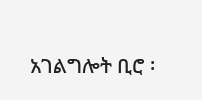አገልግሎት ቢሮ ፡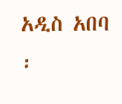አዲስ አበባ ፡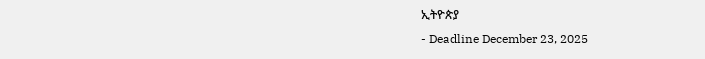ኢትዮጵያ
- Deadline December 23, 2025